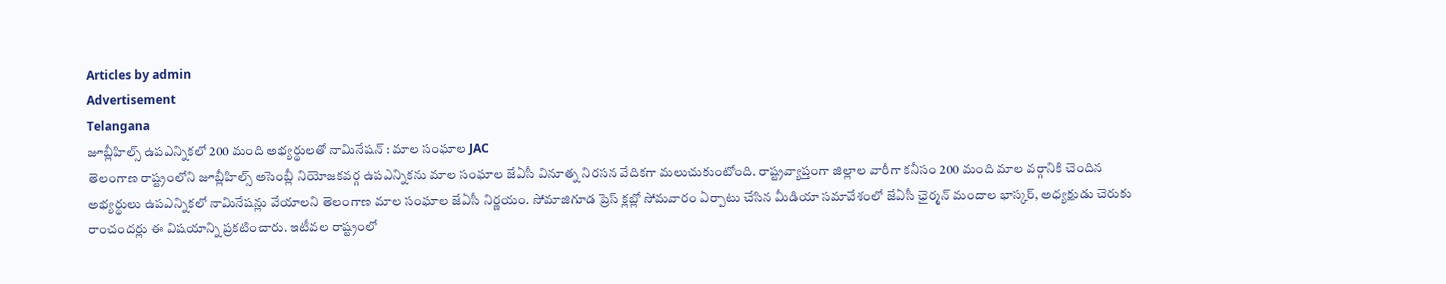Articles by admin
Advertisement
Telangana
జూబ్లీహిల్స్ ఉపఎన్నికలో 200 మంది అభ్యర్థులతో నామినేషన్ : మాల సంఘాల JAC
తెలంగాణ రాష్ట్రంలోని జూబ్లీహిల్స్ అసెంబ్లీ నియోజకవర్గ ఉపఎన్నికను మాల సంఘాల జేఏసీ వినూత్న నిరసన వేదికగా మలుచుకుంటోంది. రాష్ట్రవ్యాప్తంగా జిల్లాల వారీగా కనీసం 200 మంది మాల వర్గానికి చెందిన అభ్యర్థులు ఉపఎన్నికలో నామినేషన్లు వేయాలని తెలంగాణ మాల సంఘాల జేఏసీ నిర్ణయం. సోమాజిగూడ ప్రెస్ క్లబ్లో సోమవారం ఏర్పాటు చేసిన మీడియా సమావేశంలో జేఏసీ ఛైర్మన్ మందాల భాస్కర్, అధ్యక్షుడు చెరుకు రాంచందర్లు ఈ విషయాన్ని ప్రకటించారు. ఇటీవల రాష్ట్రంలో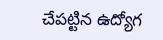చేపట్టిన ఉద్యోగ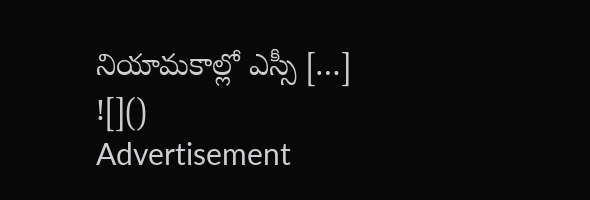నియామకాల్లో ఎస్సీ […]
![]()
Advertisement